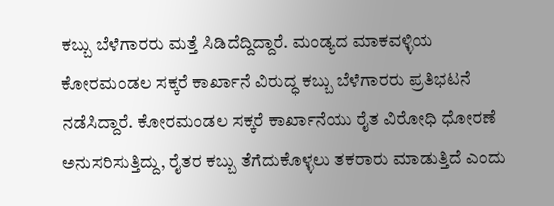ಕಬ್ಬು ಬೆಳೆಗಾರರು ಮತ್ತೆ ಸಿಡಿದೆದ್ದಿದ್ದಾರೆ. ಮಂಡ್ಯದ ಮಾಕವಳ್ಳಿಯ ಕೋರಮಂಡಲ ಸಕ್ಕರೆ ಕಾರ್ಖಾನೆ ವಿರುದ್ಧ ಕಬ್ಬು ಬೆಳೆಗಾರರು ಪ್ರತಿಭಟನೆ ನಡೆಸಿದ್ದಾರೆ. ಕೋರಮಂಡಲ ಸಕ್ಕರೆ ಕಾರ್ಖಾನೆಯು ರೈತ ವಿರೋಧಿ ಧೋರಣೆ ಅನುಸರಿಸುತ್ತಿದ್ದು, ರೈತರ ಕಬ್ಬು ತೆಗೆದುಕೊಳ್ಳಲು ತಕರಾರು ಮಾಡುತ್ತಿದೆ ಎಂದು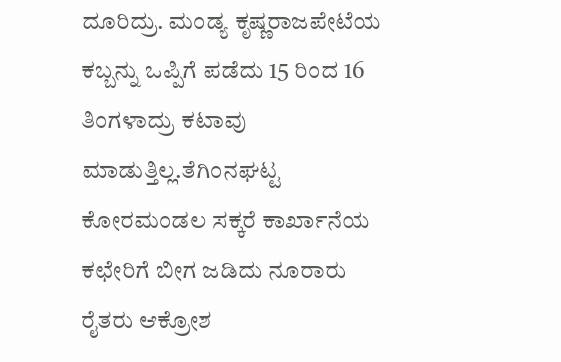ದೂರಿದ್ರು. ಮಂಡ್ಯ ಕೃಷ್ಣರಾಜಪೇಟೆಯ ಕಬ್ಬನ್ನು ಒಪ್ಪಿಗೆ ಪಡೆದು 15 ರಿಂದ 16 ತಿಂಗಳಾದ್ರು ಕಟಾವು ಮಾಡುತ್ತಿಲ್ಲ.ತೆಗಿಂನಘಟ್ಟ ಕೋರಮಂಡಲ ಸಕ್ಕರೆ ಕಾರ್ಖಾನೆಯ ಕಛೇರಿಗೆ ಬೀಗ ಜಡಿದು ನೂರಾರು ರೈತರು ಆಕ್ರೋಶ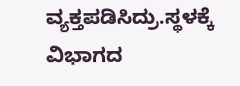ವ್ಯಕ್ತಪಡಿಸಿದ್ರು.ಸ್ಥಳಕ್ಕೆ ವಿಭಾಗದ